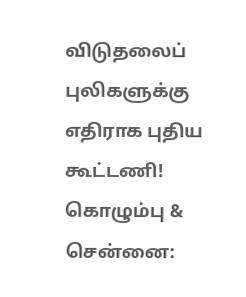விடுதலைப் புலிகளுக்கு எதிராக புதிய கூட்டணி!
கொழும்பு & சென்னை: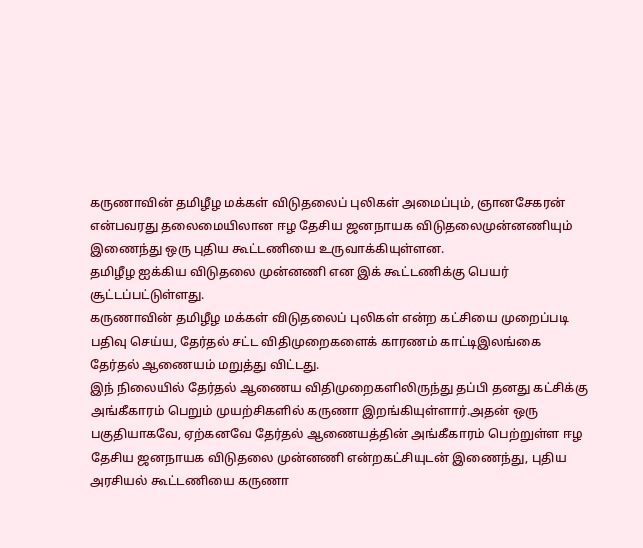கருணாவின் தமிழீழ மக்கள் விடுதலைப் புலிகள் அமைப்பும், ஞானசேகரன் என்பவரது தலைமையிலான ஈழ தேசிய ஜனநாயக விடுதலைமுன்னணியும் இணைந்து ஒரு புதிய கூட்டணியை உருவாக்கியுள்ளன.
தமிழீழ ஐக்கிய விடுதலை முன்னணி என இக் கூட்டணிக்கு பெயர் சூட்டப்பட்டுள்ளது.
கருணாவின் தமிழீழ மக்கள் விடுதலைப் புலிகள் என்ற கட்சியை முறைப்படி பதிவு செய்ய, தேர்தல் சட்ட விதிமுறைகளைக் காரணம் காட்டிஇலங்கை தேர்தல் ஆணையம் மறுத்து விட்டது.
இந் நிலையில் தேர்தல் ஆணைய விதிமுறைகளிலிருந்து தப்பி தனது கட்சிக்கு அங்கீகாரம் பெறும் முயற்சிகளில் கருணா இறங்கியுள்ளார்.அதன் ஒரு பகுதியாகவே, ஏற்கனவே தேர்தல் ஆணையத்தின் அங்கீகாரம் பெற்றுள்ள ஈழ தேசிய ஜனநாயக விடுதலை முன்னணி என்றகட்சியுடன் இணைந்து, புதிய அரசியல் கூட்டணியை கருணா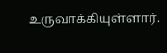உருவாக்கியுள்ளார்.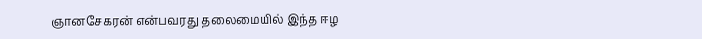ஞானசேகரன் என்பவரது தலைமையில் இந்த ஈழ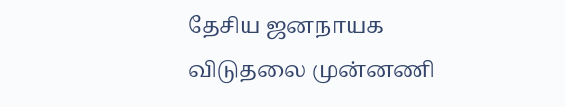தேசிய ஜனநாயக விடுதலை முன்னணி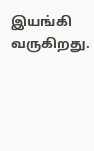இயங்கி வருகிறது.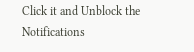Click it and Unblock the Notifications